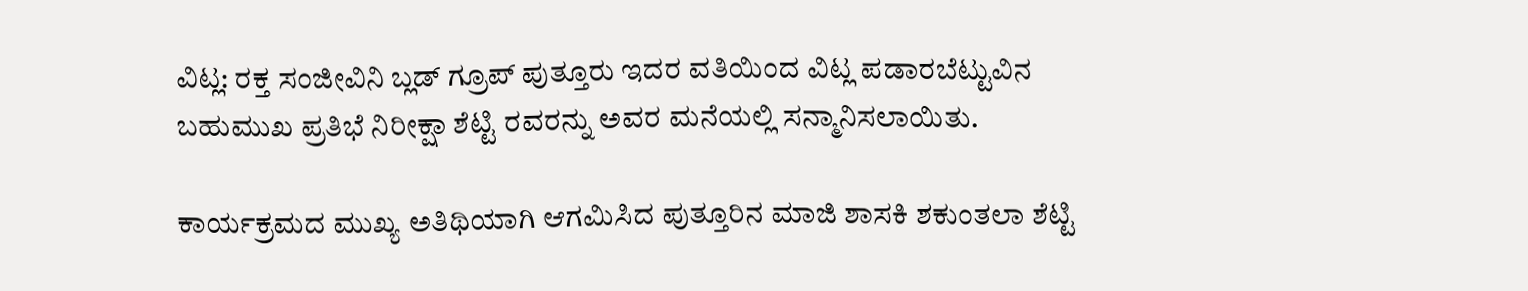ವಿಟ್ಲ: ರಕ್ತ ಸಂಜೀವಿನಿ ಬ್ಲಡ್ ಗ್ರೂಪ್ ಪುತ್ತೂರು ಇದರ ವತಿಯಿಂದ ವಿಟ್ಲ ಪಡಾರಬೆಟ್ಟುವಿನ ಬಹುಮುಖ ಪ್ರತಿಭೆ ನಿರೀಕ್ಷಾ ಶೆಟ್ಟಿ ರವರನ್ನು ಅವರ ಮನೆಯಲ್ಲಿ ಸನ್ಮಾನಿಸಲಾಯಿತು.

ಕಾರ್ಯಕ್ರಮದ ಮುಖ್ಯ ಅತಿಥಿಯಾಗಿ ಆಗಮಿಸಿದ ಪುತ್ತೂರಿನ ಮಾಜಿ ಶಾಸಕಿ ಶಕುಂತಲಾ ಶೆಟ್ಟಿ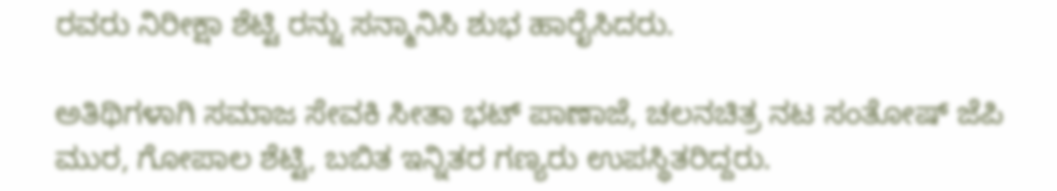ರವರು ನಿರೀಕ್ಷಾ ಶೆಟ್ಟಿ ರನ್ನು ಸನ್ಮಾನಿಸಿ ಶುಭ ಹಾರೈಸಿದರು.

ಅತಿಥಿಗಳಾಗಿ ಸಮಾಜ ಸೇವಕಿ ಸೀತಾ ಭಟ್ ಪಾಣಾಜೆ, ಚಲನಚಿತ್ರ ನಟ ಸಂತೋಷ್ ಜೆಪಿ ಮುರ, ಗೋಪಾಲ ಶೆಟ್ಟಿ, ಬಬಿತ ಇನ್ನಿತರ ಗಣ್ಯರು ಉಪಸ್ಥಿತರಿದ್ದರು.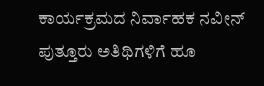ಕಾರ್ಯಕ್ರಮದ ನಿರ್ವಾಹಕ ನವೀನ್ ಪುತ್ತೂರು ಅತಿಥಿಗಳಿಗೆ ಹೂ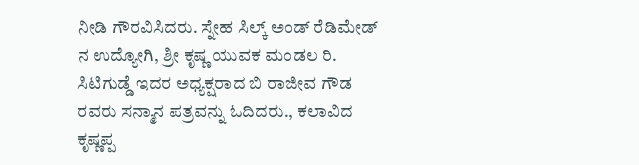ನೀಡಿ ಗೌರವಿಸಿದರು. ಸ್ನೇಹ ಸಿಲ್ಕ್ ಅಂಡ್ ರೆಡಿಮೇಡ್ ನ ಉದ್ಯೋಗಿ, ಶ್ರೀ ಕೃಷ್ಣ ಯುವಕ ಮಂಡಲ ರಿ. ಸಿಟಿಗುಡ್ಡೆ ಇದರ ಅಧ್ಯಕ್ಷರಾದ ಬಿ ರಾಜೀವ ಗೌಡ ರವರು ಸನ್ಮಾನ ಪತ್ರವನ್ನು ಓದಿದರು., ಕಲಾವಿದ ಕೃಷ್ಣಪ್ಪ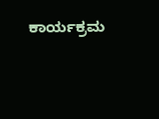ಕಾರ್ಯಕ್ರಮ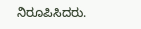ನಿರೂಪಿಸಿದರು.